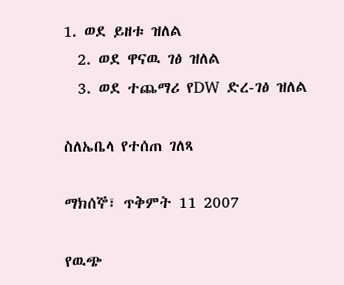1. ወደ ይዘቱ ዝለል
  2. ወደ ዋናዉ ገፅ ዝለል
  3. ወደ ተጨማሪ የDW ድረ-ገፅ ዝለል

ስለኤቤላ የተሰጠ ገለጻ

ማክሰኞ፣ ጥቅምት 11 2007

የዉጭ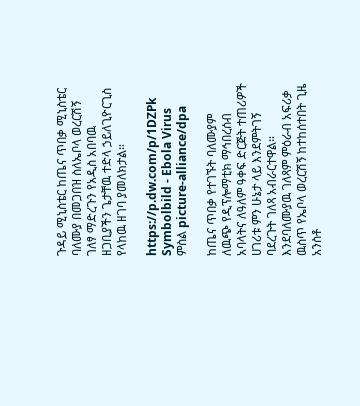ጉዳይ ሚኒስቴር ከጤና ጥበቃ ሚኒስቴር ባለሙያ በመጋበዝ ስለኤቦላ ወረርሽኝ ገለፃ ማድረጉን የአዲስ አበባዉ ዘጋቢያችን ጌታቸዉ ተድላ ኃይለጊዮርጊስ የላከዉ ዘገባ ያመለክታል።

https://p.dw.com/p/1DZPk
Symbolbild - Ebola Virus
ምስል picture-alliance/dpa

ከጤና ጥበቃ የተገኙት ባለሙያም ለዉጭ የዲፕሎማቲክ ማኅበረሰብ አባላትና ለዓለም ዓቀፍ ድርጅት ተጠሪዎች ሀገሪቱ ምን ሁኔታ ላይ እንደምትገኝ ባደረጉት ገለጻ አብራርተዋል። እንደባለሙያዉ ገለጻም ምዕራብ አፍሪቃ ዉስጥ የኤቦላ ወረርሽኝ ከተከሰተበት ጊዜ አንስቶ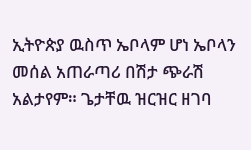ኢትዮጵያ ዉስጥ ኤቦላም ሆነ ኤቦላን መሰል አጠራጣሪ በሽታ ጭራሽ አልታየም። ጌታቸዉ ዝርዝር ዘገባ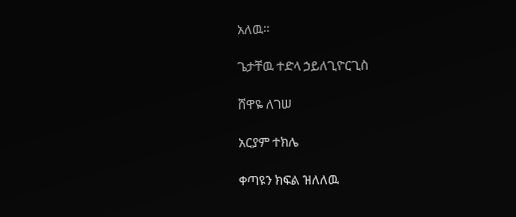አለዉ።

ጌታቸዉ ተድላ ኃይለጊዮርጊስ

ሸዋዬ ለገሠ

አርያም ተክሌ

ቀጣዩን ክፍል ዝለለዉ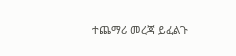ተጨማሪ መረጃ ይፈልጉ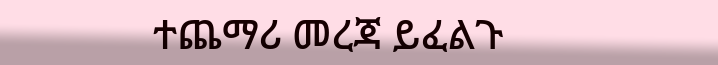ተጨማሪ መረጃ ይፈልጉ